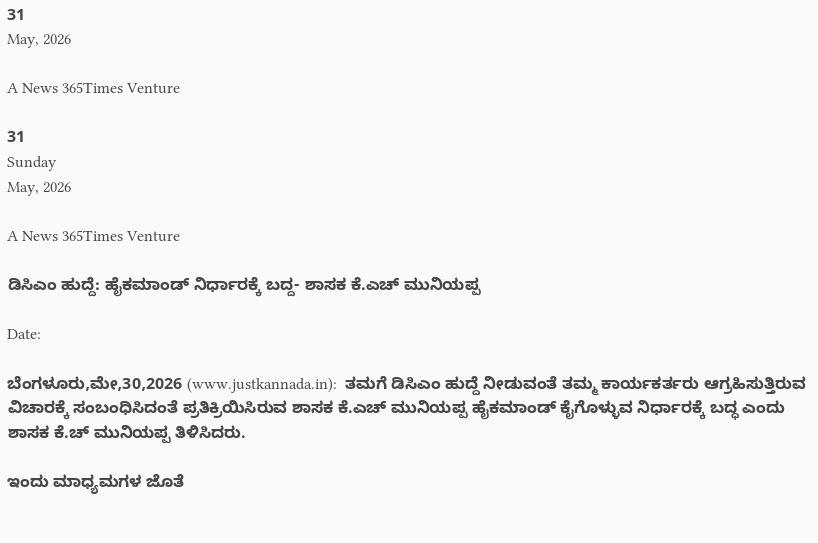31
May, 2026

A News 365Times Venture

31
Sunday
May, 2026

A News 365Times Venture

ಡಿಸಿಎಂ ಹುದ್ದೆ: ಹೈಕಮಾಂಡ್ ನಿರ್ಧಾರಕ್ಕೆ ಬದ್ದ- ಶಾಸಕ ಕೆ.ಎಚ್ ಮುನಿಯಪ್ಪ

Date:

ಬೆಂಗಳೂರು,ಮೇ,30,2026 (www.justkannada.in):  ತಮಗೆ ಡಿಸಿಎಂ ಹುದ್ದೆ ನೀಡುವಂತೆ ತಮ್ಮ ಕಾರ್ಯಕರ್ತರು ಆಗ್ರಹಿಸುತ್ತಿರುವ ವಿಚಾರಕ್ಕೆ ಸಂಬಂಧಿಸಿದಂತೆ ಪ್ರತಿಕ್ರಿಯಿಸಿರುವ ಶಾಸಕ ಕೆ.ಎಚ್ ಮುನಿಯಪ್ಪ ಹೈಕಮಾಂಡ್ ಕೈಗೊಳ್ಳುವ ನಿರ್ಧಾರಕ್ಕೆ ಬದ್ಧ ಎಂದು ಶಾಸಕ ಕೆ.ಚ್ ಮುನಿಯಪ್ಪ ತಿಳಿಸಿದರು.

ಇಂದು ಮಾಧ್ಯಮಗಳ ಜೊತೆ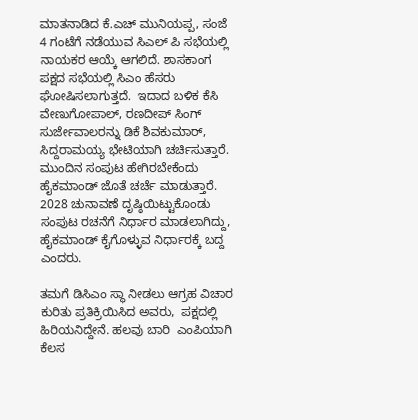ಮಾತನಾಡಿದ ಕೆ.ಎಚ್ ಮುನಿಯಪ್ಪ, ಸಂಜೆ 4 ಗಂಟೆಗೆ ನಡೆಯುವ ಸಿಎಲ್ ಪಿ ಸಭೆಯಲ್ಲಿ ನಾಯಕರ ಆಯ್ಕೆ ಆಗಲಿದೆ. ಶಾಸಕಾಂಗ ಪಕ್ಷದ ಸಭೆಯಲ್ಲಿ ಸಿಎಂ ಹೆಸರು ಘೋಷಿಸಲಾಗುತ್ತದೆ.  ಇದಾದ ಬಳಿಕ ಕೆಸಿ  ವೇಣುಗೋಪಾಲ್, ರಣದೀಪ್ ಸಿಂಗ್ ಸುರ್ಜೇವಾಲರನ್ನು ಡಿಕೆ ಶಿವಕುಮಾರ್,  ಸಿದ್ದರಾಮಯ್ಯ ಭೇಟಿಯಾಗಿ ಚರ್ಚಿಸುತ್ತಾರೆ.   ಮುಂದಿನ ಸಂಪುಟ ಹೇಗಿರಬೇಕೆಂದು ಹೈಕಮಾಂಡ್ ಜೊತೆ ಚರ್ಚೆ ಮಾಡುತ್ತಾರೆ.  2028 ಚುನಾವಣೆ ದೃಷ್ಠಿಯಿಟ್ಟುಕೊಂಡು ಸಂಪುಟ ರಚನೆಗೆ ನಿರ್ಧಾರ ಮಾಡಲಾಗಿದ್ದು,  ಹೈಕಮಾಂಡ್ ಕೈಗೊಳ್ಳುವ ನಿರ್ಧಾರಕ್ಕೆ ಬದ್ದ ಎಂದರು.

ತಮಗೆ ಡಿಸಿಎಂ ಸ್ಥಾ ನೀಡಲು ಆಗ್ರಹ ವಿಚಾರ ಕುರಿತು ಪ್ರತಿಕ್ರಿಯಿಸಿದ ಅವರು,  ಪಕ್ಷದಲ್ಲಿ ಹಿರಿಯನಿದ್ದೇನೆ. ಹಲವು ಬಾರಿ  ಎಂಪಿಯಾಗಿ ಕೆಲಸ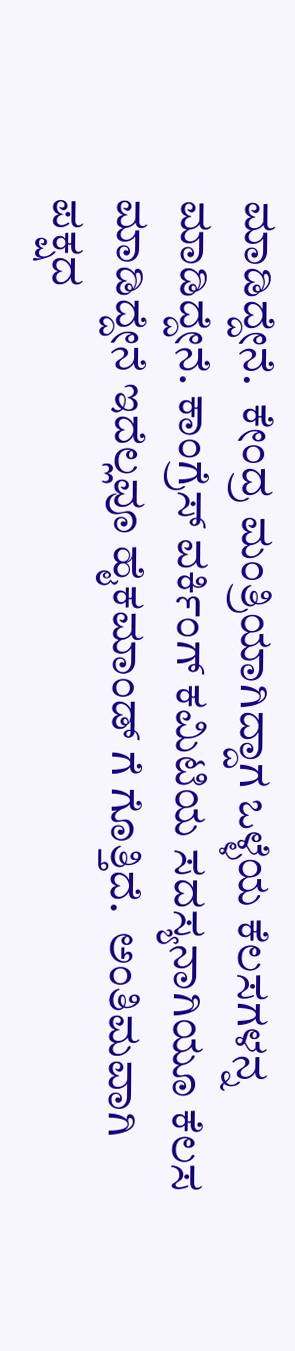ಮಾಡಿದ್ದೇನೆ.  ಕೇಂದ್ರ ಮಂತ್ರಿಯಾಗಿದ್ದಾಗ ಒಳ್ಳೆಯ ಕೆಲಸಗಳನ್ನ ಮಾಡಿದ್ದೇನೆ. ಕಾಂಗ್ರೆಸ್ ವರ್ಕಿಂಗ್ ಕಮಿಟಿಯ ಸದಸ್ಯನಾಗಿಯೂ ಕೆಲಸ ಮಾಡಿದ್ದೇನೆ ಇದೆಲ್ಲವೂ ಹೈಕಮಾಂಡ್ ಗೆ ಗೊತ್ತಿದೆ.  ಅಂತಿಮವಾಗಿ ಪಕ್ಷದ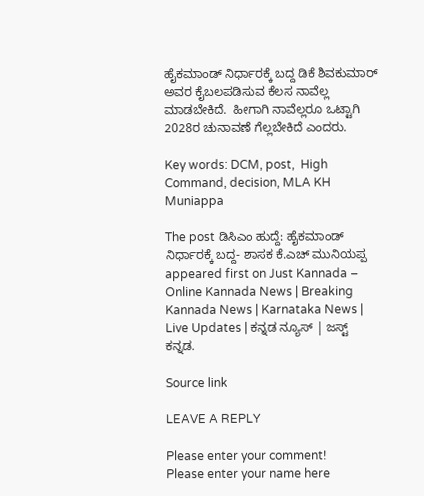ಹೈಕಮಾಂಡ್ ನಿರ್ಧಾರಕ್ಕೆ ಬದ್ದ ಡಿಕೆ ಶಿವಕುಮಾರ್ ಅವರ ಕೈಬಲಪಡಿಸುವ ಕೆಲಸ ನಾವೆಲ್ಲ ಮಾಡಬೇಕಿದೆ.  ಹೀಗಾಗಿ ನಾವೆಲ್ಲರೂ ಒಟ್ಟಾಗಿ 2028ರ ಚುನಾವಣೆ ಗೆಲ್ಲಬೇಕಿದೆ ಎಂದರು.

Key words: DCM, post,  High Command, decision, MLA KH Muniappa

The post ಡಿಸಿಎಂ ಹುದ್ದೆ: ಹೈಕಮಾಂಡ್ ನಿರ್ಧಾರಕ್ಕೆ ಬದ್ದ- ಶಾಸಕ ಕೆ.ಎಚ್ ಮುನಿಯಪ್ಪ appeared first on Just Kannada – Online Kannada News | Breaking Kannada News | Karnataka News | Live Updates | ಕನ್ನಡ ನ್ಯೂಸ್ | ಜಸ್ಟ್ ಕನ್ನಡ.

Source link

LEAVE A REPLY

Please enter your comment!
Please enter your name here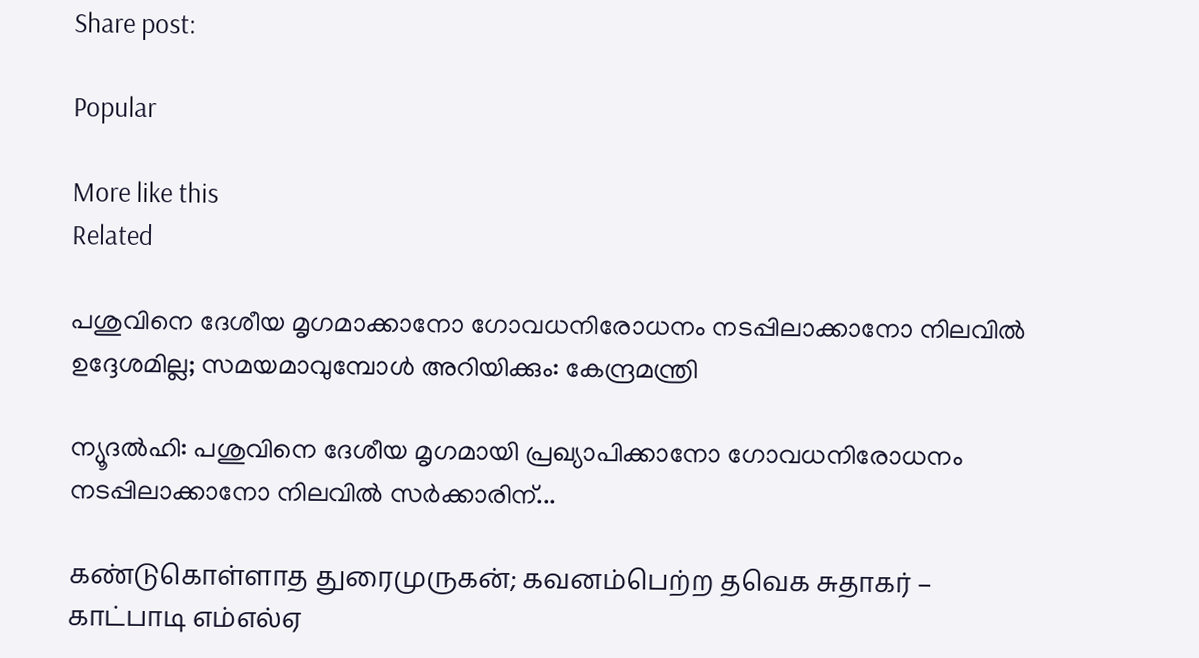Share post:

Popular

More like this
Related

പശുവിനെ ദേശീയ മൃഗമാക്കാനോ ഗോവധനിരോധനം നടപ്പിലാക്കാനോ നിലവില്‍ ഉദ്ദേശമില്ല; സമയമാവുമ്പോള്‍ അറിയിക്കും: കേന്ദ്രമന്ത്രി

ന്യൂദല്‍ഹി: പശുവിനെ ദേശീയ മൃഗമായി പ്രഖ്യാപിക്കാനോ ഗോവധനിരോധനം നടപ്പിലാക്കാനോ നിലവില്‍ സര്‍ക്കാരിന്...

கண்டுகொள்ளாத துரைமுருகன்; கவனம்பெற்ற தவெக சுதாகர் – காட்பாடி எம்எல்ஏ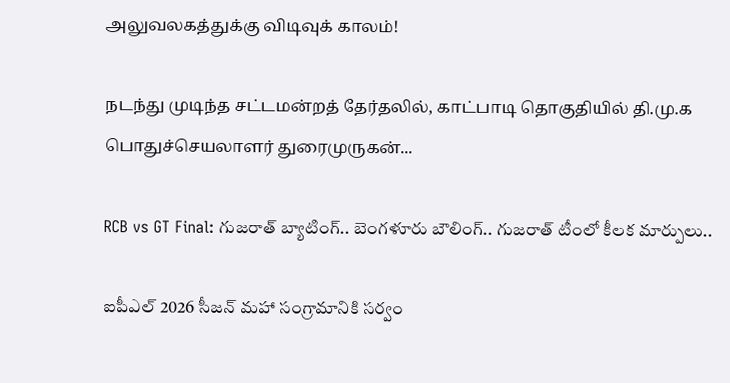அலுவலகத்துக்கு விடிவுக் காலம்!

நடந்து முடிந்த சட்டமன்றத் தேர்தலில், காட்பாடி தொகுதியில் தி.மு.க பொதுச்செயலாளர் துரைமுருகன்...

RCB vs GT Final: గుజరాత్ బ్యాటింగ్.. బెంగళూరు బౌలింగ్.. గుజరాత్ టీంలో కీలక మార్పులు..

ఐపీఎల్ 2026 సీజన్ మహా సంగ్రామానికి సర్వం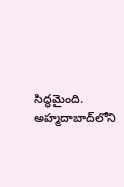సిద్ధమైంది. అహ్మదాబాద్‌లోని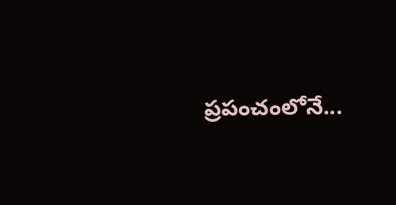ప్రపంచంలోనే...